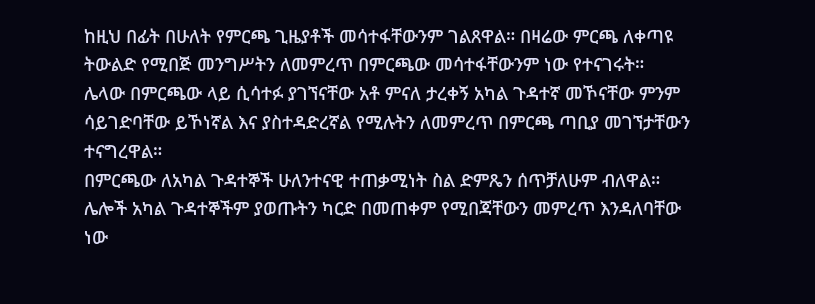ከዚህ በፊት በሁለት የምርጫ ጊዜያቶች መሳተፋቸውንም ገልጸዋል። በዛሬው ምርጫ ለቀጣዩ ትውልድ የሚበጅ መንግሥትን ለመምረጥ በምርጫው መሳተፋቸውንም ነው የተናገሩት።
ሌላው በምርጫው ላይ ሲሳተፉ ያገኘናቸው አቶ ምናለ ታረቀኝ አካል ጉዳተኛ መኾናቸው ምንም ሳይገድባቸው ይኾነኛል እና ያስተዳድረኛል የሚሉትን ለመምረጥ በምርጫ ጣቢያ መገኘታቸውን ተናግረዋል።
በምርጫው ለአካል ጉዳተኞች ሁለንተናዊ ተጠቃሚነት ስል ድምጼን ሰጥቻለሁም ብለዋል።
ሌሎች አካል ጉዳተኞችም ያወጡትን ካርድ በመጠቀም የሚበጃቸውን መምረጥ እንዳለባቸው ነው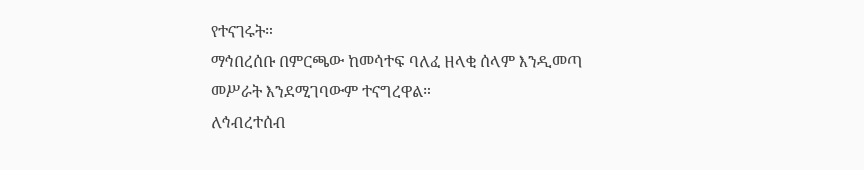የተናገሩት።
ማኅበረሰቡ በምርጫው ከመሳተፍ ባለፈ ዘላቂ ሰላም እንዲመጣ መሥራት እንደሚገባውም ተናግረዋል።
ለኅብረተሰብ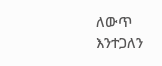ለውጥ እንተጋለን